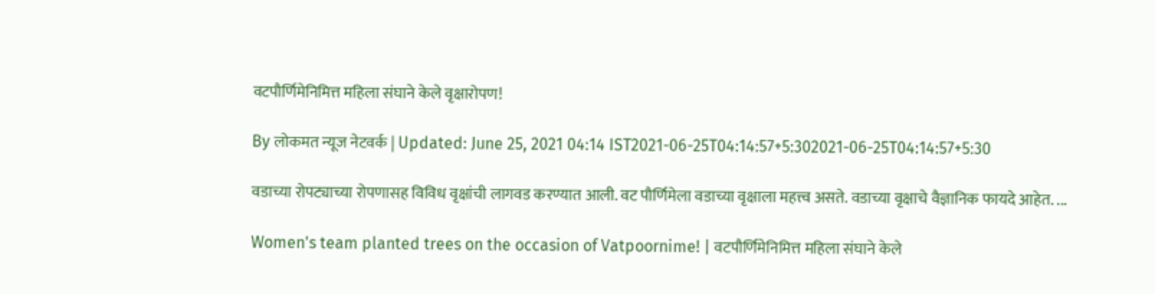वटपौर्णिमेनिमित्त महिला संघाने केले वृक्षारोपण!

By लोकमत न्यूज नेटवर्क | Updated: June 25, 2021 04:14 IST2021-06-25T04:14:57+5:302021-06-25T04:14:57+5:30

वडाच्या रोपट्याच्या रोपणासह विविध वृक्षांची लागवड करण्यात आली. वट पौर्णिमेला वडाच्या वृक्षाला महत्त्व असते. वडाच्या वृक्षाचे वैज्ञानिक फायदे आहेत. ...

Women's team planted trees on the occasion of Vatpoornime! | वटपौर्णिमेनिमित्त महिला संघाने केले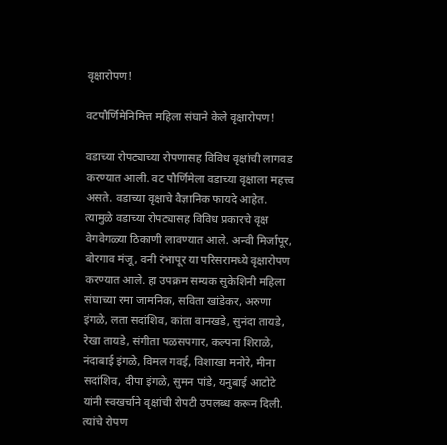वृक्षारोपण!

वटपौर्णिमेनिमित्त महिला संघाने केले वृक्षारोपण!

वडाच्या रोपट्याच्या रोपणासह विविध वृक्षांची लागवड करण्यात आली. वट पौर्णिमेला वडाच्या वृक्षाला महत्त्व असते. वडाच्या वृक्षाचे वैज्ञानिक फायदे आहेत. त्यामुळे वडाच्या रोपट्यासह विविध प्रकारचे वृक्ष वेगवेगळ्या ठिकाणी लावण्यात आले. अन्वी मिर्जापूर, बोरगाव मंजू, वनी रंभापूर या परिसरामध्ये वृक्षारोपण करण्यात आले. हा उपक्रम सम्यक सुकेशिनी महिला संघाच्या रमा जामनिक, सविता खांडेकर, अरुणा इंगळे, लता सदांशिव, कांता वानखडे, सुनंदा तायडे, रेखा तायडे, संगीता पळसपगार, कल्पना शिराळे, नंदाबाई इंगळे, विमल गवई, विशाखा मनोरे, मीना सदांशिव, दीपा इंगळे, सुमन पांडे, यनुबाई आटोटे यांनी स्वखर्चाने वृक्षांची रोपटी उपलब्ध करून दिली. त्यांचे रोपण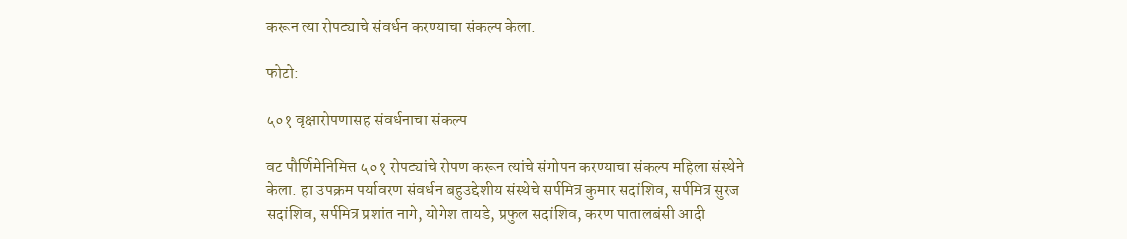करून त्या रोपट्याचे संवर्धन करण्याचा संकल्प केला.

फोटो:

५०१ वृक्षारोपणासह संवर्धनाचा संकल्प

वट पौर्णिमेनिमित्त ५०१ रोपट्यांचे रोपण करून त्यांचे संगोपन करण्याचा संकल्प महिला संस्थेने केला. हा उपक्रम पर्यावरण संवर्धन बहुउद्देशीय संस्थेचे सर्पमित्र कुमार सदांशिव, सर्पमित्र सुरज सदांशिव, सर्पमित्र प्रशांत नागे, योगेश तायडे, प्रफुल सदांशिव, करण पातालबंसी आदी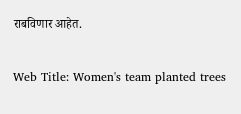राबविणार आहेत.

Web Title: Women's team planted trees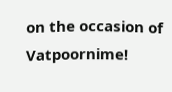on the occasion of Vatpoornime!